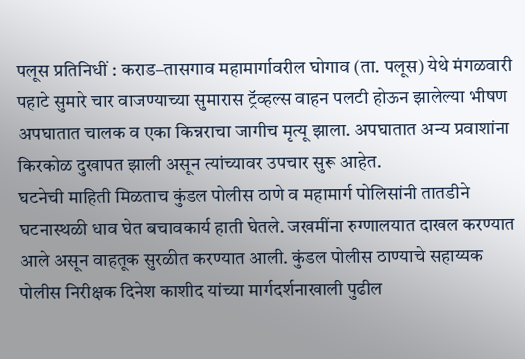पलूस प्रतिनिधीं : कराड–तासगाव महामार्गावरील घोगाव (ता. पलूस) येथे मंगळवारी पहाटे सुमारे चार वाजण्याच्या सुमारास ट्रॅव्हल्स वाहन पलटी होऊन झालेल्या भीषण अपघातात चालक व एका किन्नराचा जागीच मृत्यू झाला. अपघातात अन्य प्रवाशांना किरकोळ दुखापत झाली असून त्यांच्यावर उपचार सुरू आहेत.
घटनेची माहिती मिळताच कुंडल पोलीस ठाणे व महामार्ग पोलिसांनी तातडीने घटनास्थळी धाव घेत बचावकार्य हाती घेतले. जखमींना रुग्णालयात दाखल करण्यात आले असून वाहतूक सुरळीत करण्यात आली. कुंडल पोलीस ठाण्याचे सहाय्यक पोलीस निरीक्षक दिनेश काशीद यांच्या मार्गदर्शनाखाली पुढील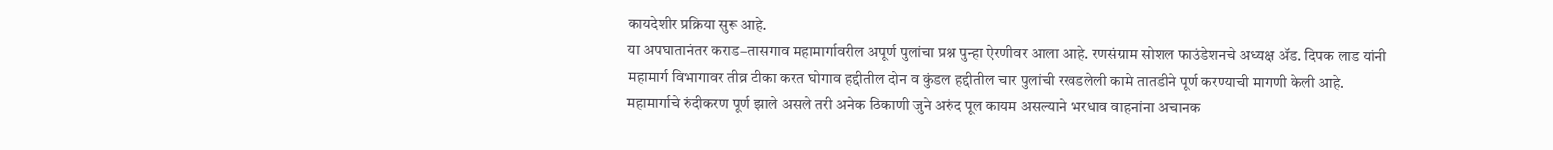कायदेशीर प्रक्रिया सुरू आहे.
या अपघातानंतर कराड–तासगाव महामार्गावरील अपूर्ण पुलांचा प्रश्न पुन्हा ऐरणीवर आला आहे. रणसंग्राम सोशल फाउंडेशनचे अध्यक्ष ॲड. दिपक लाड यांनी महामार्ग विभागावर तीव्र टीका करत घोगाव हद्दीतील दोन व कुंडल हद्दीतील चार पुलांची रखडलेली कामे तातडीने पूर्ण करण्याची मागणी केली आहे.
महामार्गाचे रुंदीकरण पूर्ण झाले असले तरी अनेक ठिकाणी जुने अरुंद पूल कायम असल्याने भरधाव वाहनांना अचानक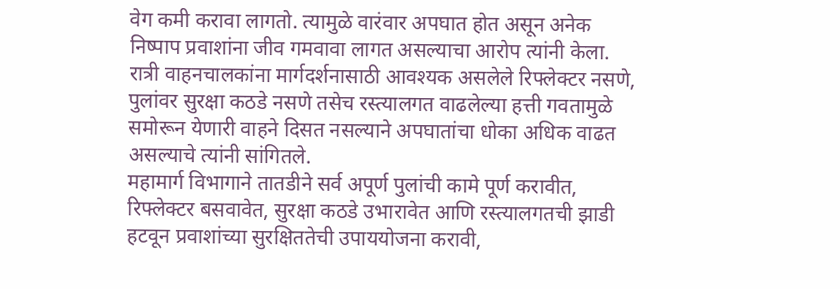वेग कमी करावा लागतो. त्यामुळे वारंवार अपघात होत असून अनेक निष्पाप प्रवाशांना जीव गमवावा लागत असल्याचा आरोप त्यांनी केला. रात्री वाहनचालकांना मार्गदर्शनासाठी आवश्यक असलेले रिफ्लेक्टर नसणे, पुलांवर सुरक्षा कठडे नसणे तसेच रस्त्यालगत वाढलेल्या हत्ती गवतामुळे समोरून येणारी वाहने दिसत नसल्याने अपघातांचा धोका अधिक वाढत असल्याचे त्यांनी सांगितले.
महामार्ग विभागाने तातडीने सर्व अपूर्ण पुलांची कामे पूर्ण करावीत, रिफ्लेक्टर बसवावेत, सुरक्षा कठडे उभारावेत आणि रस्त्यालगतची झाडी हटवून प्रवाशांच्या सुरक्षिततेची उपाययोजना करावी,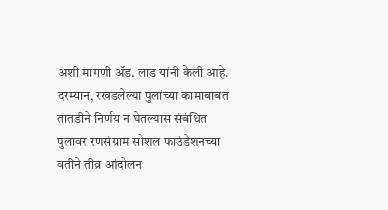अशी मागणी ॲड. लाड यांनी केली आहे.
दरम्यान, रखडलेल्या पुलांच्या कामाबाबत तातडीने निर्णय न घेतल्यास संबंधित पुलावर रणसंग्राम सोशल फाउंडेशनच्या वतीने तीव्र आंदोलन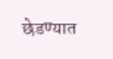छेडण्यात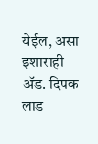येईल, असा इशाराही ॲड. दिपक लाड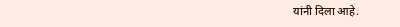यांनी दिला आहे.